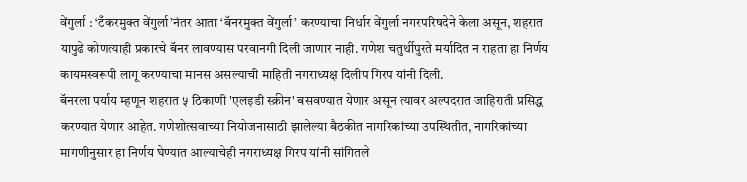वेंगुर्ला : ‘टँकरमुक्त वेंगुर्ला’नंतर आता ‘बॅनरमुक्त वेंगुर्ला’ करण्याचा निर्धार वेंगुर्ला नगरपरिषदेने केला असून, शहरात यापुढे कोणत्याही प्रकारचे बॅनर लावण्यास परवानगी दिली जाणार नाही. गणेश चतुर्थीपुरते मर्यादित न राहता हा निर्णय कायमस्वरूपी लागू करण्याचा मानस असल्याची माहिती नगराध्यक्ष दिलीप गिरप यांनी दिली.
बॅनरला पर्याय म्हणून शहरात ५ ठिकाणी 'एलइडी स्क्रीन' बसवण्यात येणार असून त्यावर अल्पदरात जाहिराती प्रसिद्ध करण्यात येणार आहेत. गणेशोत्सवाच्या नियोजनासाठी झालेल्या बैठकीत नागरिकांच्या उपस्थितीत, नागरिकांच्या मागणीनुसार हा निर्णय घेण्यात आल्याचेही नगराध्यक्ष गिरप यांनी सांगितले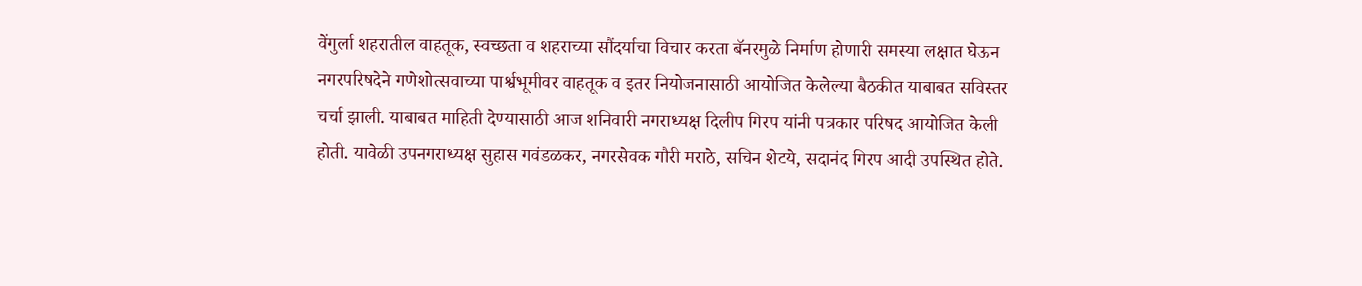वेंगुर्ला शहरातील वाहतूक, स्वच्छता व शहराच्या सौंदर्याचा विचार करता बॅनरमुळे निर्माण होणारी समस्या लक्षात घेऊन नगरपरिषदेने गणेशोत्सवाच्या पार्श्वभूमीवर वाहतूक व इतर नियोजनासाठी आयोजित केलेल्या बैठकीत याबाबत सविस्तर चर्चा झाली. याबाबत माहिती देण्यासाठी आज शनिवारी नगराध्यक्ष दिलीप गिरप यांनी पत्रकार परिषद आयोजित केली होती. यावेळी उपनगराध्यक्ष सुहास गवंडळकर, नगरसेवक गौरी मराठे, सचिन शेटये, सदानंद गिरप आदी उपस्थित होते.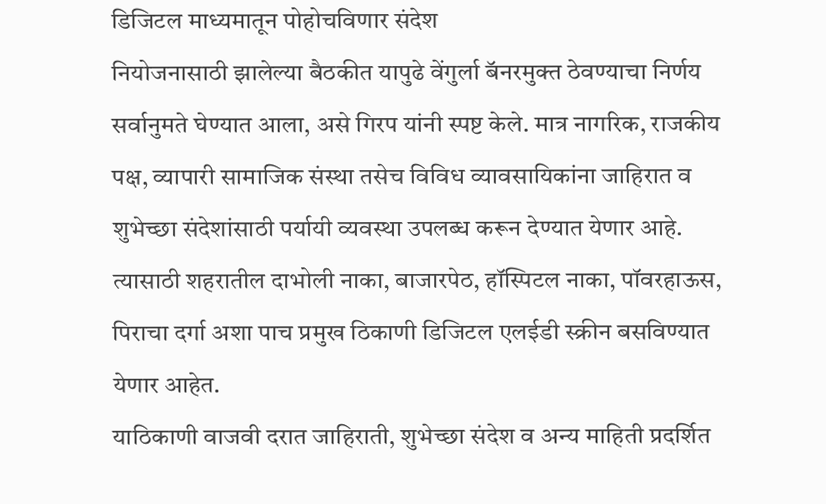डिजिटल माध्यमातून पोहोचविणार संदेश
नियोजनासाठी झालेल्या बैठकीत यापुढे वेंगुर्ला बॅनरमुक्त ठेवण्याचा निर्णय सर्वानुमते घेण्यात आला, असे गिरप यांनी स्पष्ट केले. मात्र नागरिक, राजकीय पक्ष, व्यापारी सामाजिक संस्था तसेच विविध व्यावसायिकांना जाहिरात व शुभेच्छा संदेशांसाठी पर्यायी व्यवस्था उपलब्ध करून देण्यात येणार आहे. त्यासाठी शहरातील दाभोली नाका, बाजारपेठ, हॉस्पिटल नाका, पॉवरहाऊस, पिराचा दर्गा अशा पाच प्रमुख ठिकाणी डिजिटल एलईडी स्क्रीन बसविण्यात येणार आहेत.
याठिकाणी वाजवी दरात जाहिराती, शुभेच्छा संदेश व अन्य माहिती प्रदर्शित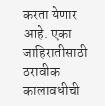करता येणार आहे. एका जाहिरातीसाठी ठरावीक कालावधीची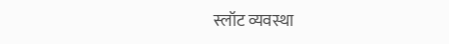स्लॉट व्यवस्था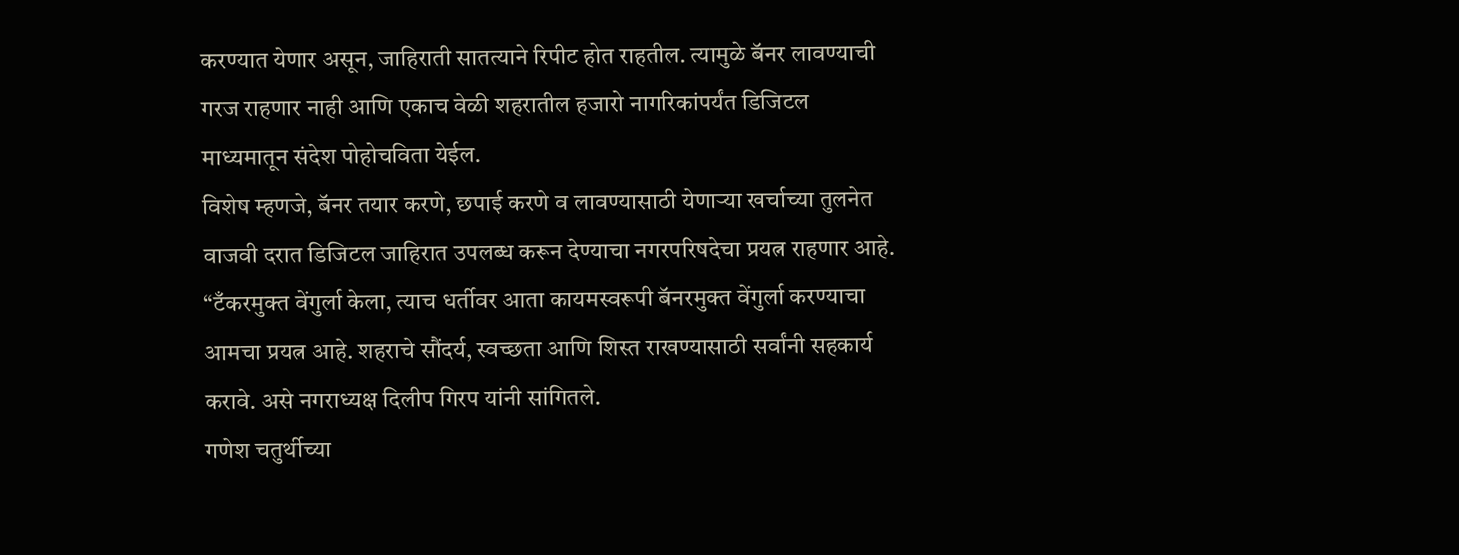करण्यात येणार असून, जाहिराती सातत्याने रिपीट होत राहतील. त्यामुळे बॅनर लावण्याची गरज राहणार नाही आणि एकाच वेळी शहरातील हजारो नागरिकांपर्यंत डिजिटल माध्यमातून संदेश पोहोचविता येईल.
विशेष म्हणजे, बॅनर तयार करणे, छपाई करणे व लावण्यासाठी येणाऱ्या खर्चाच्या तुलनेत वाजवी दरात डिजिटल जाहिरात उपलब्ध करून देण्याचा नगरपरिषदेचा प्रयत्न राहणार आहे. “टँकरमुक्त वेंगुर्ला केला, त्याच धर्तीवर आता कायमस्वरूपी बॅनरमुक्त वेंगुर्ला करण्याचा आमचा प्रयत्न आहे. शहराचे सौंदर्य, स्वच्छता आणि शिस्त राखण्यासाठी सर्वांनी सहकार्य करावे. असे नगराध्यक्ष दिलीप गिरप यांनी सांगितले.
गणेश चतुर्थीच्या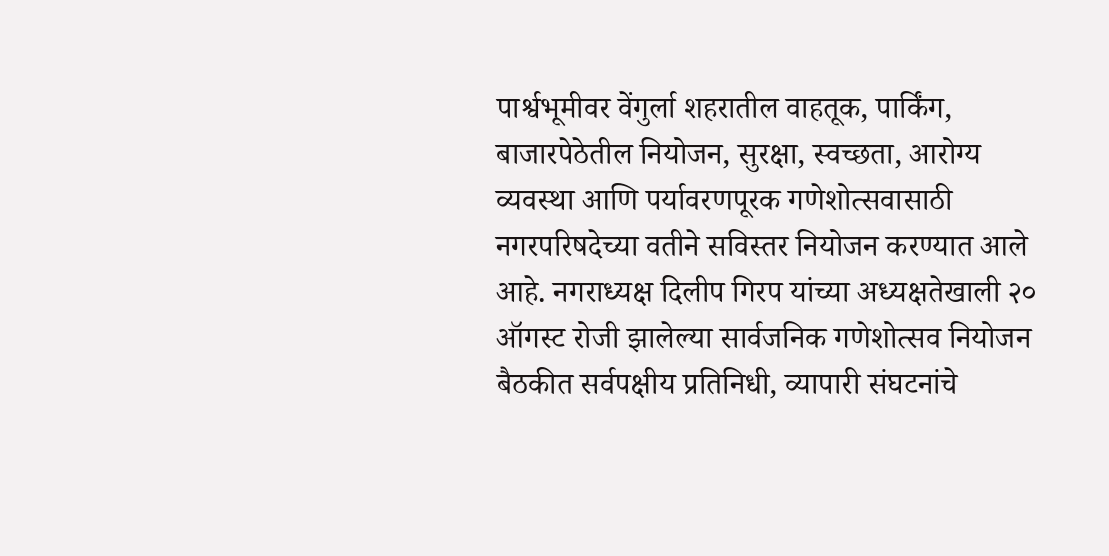पार्श्वभूमीवर वेंगुर्ला शहरातील वाहतूक, पार्किंग, बाजारपेठेतील नियोजन, सुरक्षा, स्वच्छता, आरोग्य व्यवस्था आणि पर्यावरणपूरक गणेशोत्सवासाठी नगरपरिषदेच्या वतीने सविस्तर नियोजन करण्यात आले आहे. नगराध्यक्ष दिलीप गिरप यांच्या अध्यक्षतेखाली २० ऑगस्ट रोजी झालेल्या सार्वजनिक गणेशोत्सव नियोजन बैठकीत सर्वपक्षीय प्रतिनिधी, व्यापारी संघटनांचे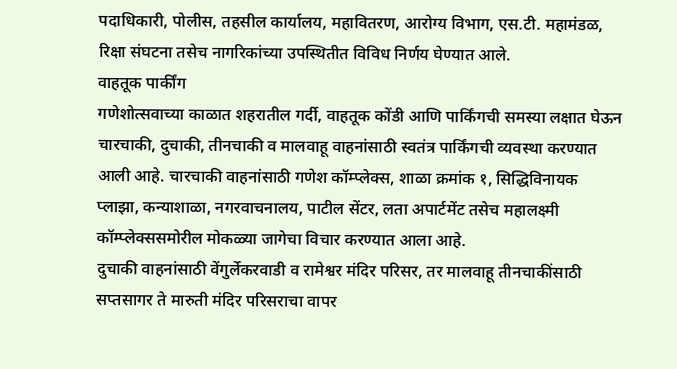पदाधिकारी, पोलीस, तहसील कार्यालय, महावितरण, आरोग्य विभाग, एस.टी. महामंडळ, रिक्षा संघटना तसेच नागरिकांच्या उपस्थितीत विविध निर्णय घेण्यात आले.
वाहतूक पार्कींग
गणेशोत्सवाच्या काळात शहरातील गर्दी, वाहतूक कोंडी आणि पार्किंगची समस्या लक्षात घेऊन चारचाकी, दुचाकी, तीनचाकी व मालवाहू वाहनांसाठी स्वतंत्र पार्किंगची व्यवस्था करण्यात आली आहे. चारचाकी वाहनांसाठी गणेश कॉम्प्लेक्स, शाळा क्रमांक १, सिद्धिविनायक प्लाझा, कन्याशाळा, नगरवाचनालय, पाटील सेंटर, लता अपार्टमेंट तसेच महालक्ष्मी कॉम्प्लेक्ससमोरील मोकळ्या जागेचा विचार करण्यात आला आहे.
दुचाकी वाहनांसाठी वेंगुर्लेकरवाडी व रामेश्वर मंदिर परिसर, तर मालवाहू तीनचाकींसाठी सप्तसागर ते मारुती मंदिर परिसराचा वापर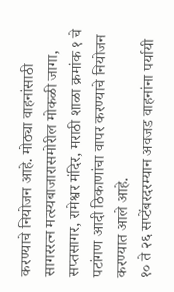करण्याचे नियोजन आहे. मोठ्या वाहनांसाठी सागररत्न मत्स्यबाजारासमोरील मोकळी जागा, सप्तसागर, रामेश्वर मंदिर, मराठी शाळा क्रमांक १ चे पटांगण आदी ठिकाणांचा वापर करण्याचे नियोजन करण्यात आले आहे.
१० ते २६ सप्टेंबरदरम्यान अवजड वाहनांना पर्यायी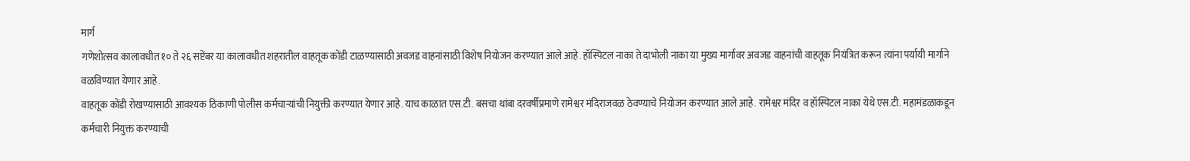मार्ग
गणेशोत्सव कालावधीत १० ते २६ सप्टेंबर या कालावधीत शहरातील वाहतूक कोंडी टाळण्यासाठी अवजड वाहनांसाठी विशेष नियोजन करण्यात आले आहे. हॉस्पिटल नाका ते दाभोली नाका या मुख्य मार्गावर अवजड वाहनांची वाहतूक नियंत्रित करून त्यांना पर्यायी मार्गाने वळविण्यात येणार आहे.
वाहतूक कोंडी रोखण्यासाठी आवश्यक ठिकाणी पोलीस कर्मचाऱ्यांची नियुक्ती करण्यात येणार आहे. याच काळात एस.टी. बसचा थांबा दरवर्षीप्रमाणे रामेश्वर मंदिराजवळ ठेवण्याचे नियोजन करण्यात आले आहे. रामेश्वर मंदिर व हॉस्पिटल नाका येथे एस.टी. महामंडळाकडून कर्मचारी नियुक्त करण्याची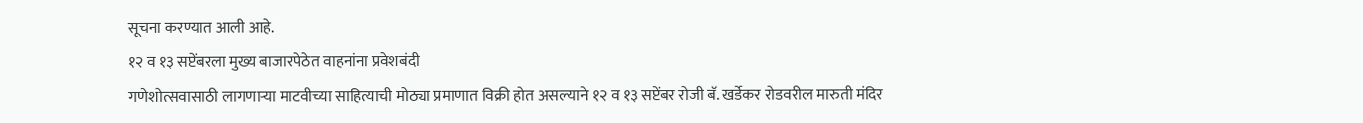सूचना करण्यात आली आहे.
१२ व १३ सप्टेंबरला मुख्य बाजारपेठेत वाहनांना प्रवेशबंदी
गणेशोत्सवासाठी लागणाऱ्या माटवीच्या साहित्याची मोठ्या प्रमाणात विक्री होत असल्याने १२ व १३ सप्टेंबर रोजी बॅ. खर्डेकर रोडवरील मारुती मंदिर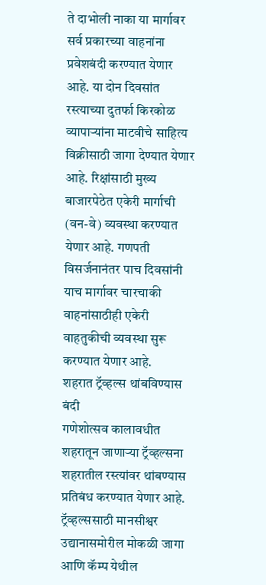ते दाभोली नाका या मार्गावर सर्व प्रकारच्या वाहनांना प्रवेशबंदी करण्यात येणार आहे. या दोन दिवसांत रस्त्याच्या दुतर्फा किरकोळ व्यापाऱ्यांना माटवीचे साहित्य विक्रीसाठी जागा देण्यात येणार आहे. रिक्षांसाठी मुख्य बाजारपेठेत एकेरी मार्गाची (वन-वे) व्यवस्था करण्यात येणार आहे. गणपती विसर्जनानंतर पाच दिवसांनी याच मार्गावर चारचाकी वाहनांसाठीही एकेरी वाहतुकीची व्यवस्था सुरू करण्यात येणार आहे.
शहरात ट्रॅव्हल्स थांबविण्यास बंदी
गणेशोत्सव कालावधीत शहरातून जाणाऱ्या ट्रॅव्हल्सना शहरातील रस्त्यांवर थांबण्यास प्रतिबंध करण्यात येणार आहे. ट्रॅव्हल्ससाठी मानसीश्वर उद्यानासमोरील मोकळी जागा आणि कॅम्प येथील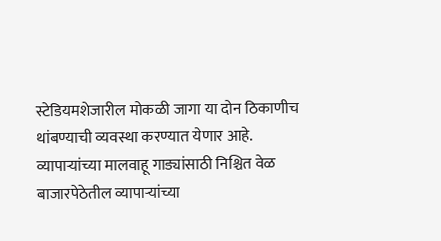स्टेडियमशेजारील मोकळी जागा या दोन ठिकाणीच थांबण्याची व्यवस्था करण्यात येणार आहे.
व्यापाऱ्यांच्या मालवाहू गाड्यांसाठी निश्चित वेळ
बाजारपेठेतील व्यापाऱ्यांच्या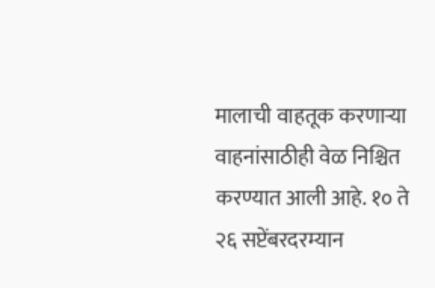मालाची वाहतूक करणाऱ्या वाहनांसाठीही वेळ निश्चित करण्यात आली आहे. १० ते २६ सप्टेंबरदरम्यान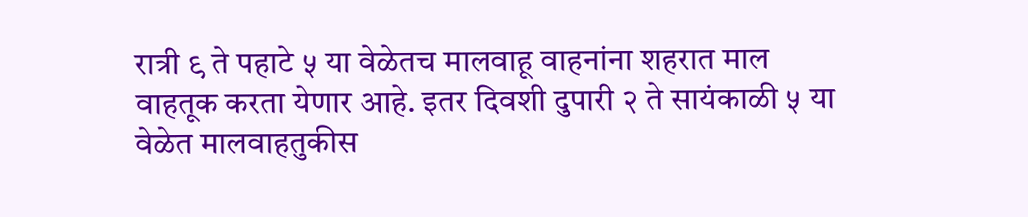रात्री ९ ते पहाटे ५ या वेळेतच मालवाहू वाहनांना शहरात माल वाहतूक करता येणार आहे. इतर दिवशी दुपारी २ ते सायंकाळी ५ या वेळेत मालवाहतुकीस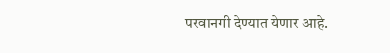परवानगी देण्यात येणार आहे.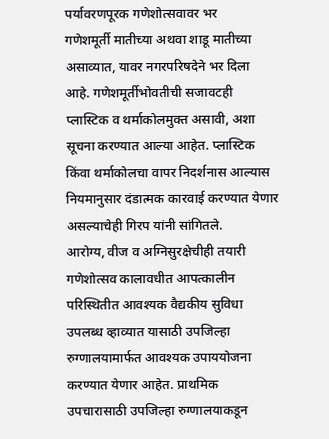पर्यावरणपूरक गणेशोत्सवावर भर
गणेशमूर्ती मातीच्या अथवा शाडू मातीच्या असाव्यात, यावर नगरपरिषदेने भर दिला आहे. गणेशमूर्तीभोवतीची सजावटही प्लास्टिक व थर्माकोलमुक्त असावी, अशा सूचना करण्यात आल्या आहेत. प्लास्टिक किंवा थर्माकोलचा वापर निदर्शनास आल्यास नियमानुसार दंडात्मक कारवाई करण्यात येणार असल्याचेही गिरप यांनी सांगितले.
आरोग्य, वीज व अग्निसुरक्षेचीही तयारी
गणेशोत्सव कालावधीत आपत्कालीन परिस्थितीत आवश्यक वैद्यकीय सुविधा उपलब्ध व्हाव्यात यासाठी उपजिल्हा रुग्णालयामार्फत आवश्यक उपाययोजना करण्यात येणार आहेत. प्राथमिक उपचारासाठी उपजिल्हा रुग्णालयाकडून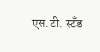एस.टी. स्टँड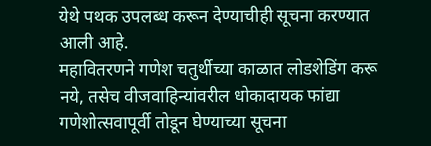येथे पथक उपलब्ध करून देण्याचीही सूचना करण्यात आली आहे.
महावितरणने गणेश चतुर्थीच्या काळात लोडशेडिंग करू नये, तसेच वीजवाहिन्यांवरील धोकादायक फांद्या गणेशोत्सवापूर्वी तोडून घेण्याच्या सूचना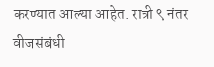करण्यात आल्या आहेत. रात्री ९ नंतर वीजसंबंधी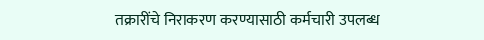तक्रारींचे निराकरण करण्यासाठी कर्मचारी उपलब्ध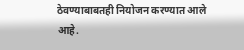ठेवण्याबाबतही नियोजन करण्यात आले आहे.